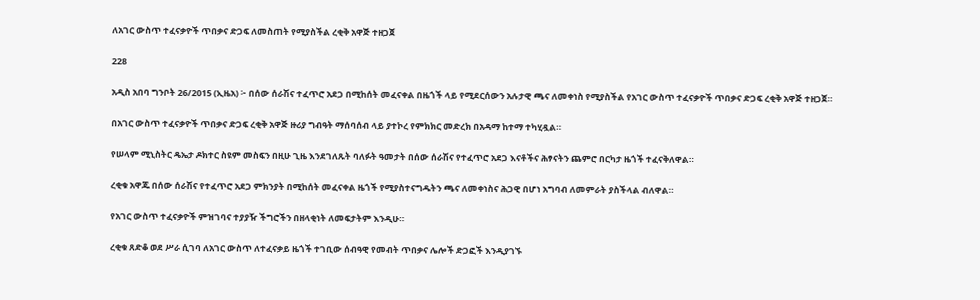ለአገር ውስጥ ተፈናቃዮች ጥበቃና ድጋፍ ለመስጠት የሚያስችል ረቂቅ አዋጅ ተዘጋጀ

228

አዲስ አበባ ግንቦት 26/2015 (ኢዜአ) ፦ በሰው ሰራሽና ተፈጥሮ አደጋ በሚከሰት መፈናቀል በዜጎች ላይ የሚደርሰውን አሉታዊ ጫና ለመቀነስ የሚያስችል የአገር ውስጥ ተፈናቃዮች ጥበቃና ድጋፍ ረቂቅ አዋጅ ተዘጋጀ።

በአገር ውስጥ ተፈናቃዮች ጥበቃና ድጋፍ ረቂቅ አዋጅ ዙሪያ ግብዓት ማሰባሰብ ላይ ያተኮረ የምክክር መድረክ በአዳማ ከተማ ተካሂዷል።

የሠላም ሚኒስትር ዴኤታ ዶክተር ስዩም መስፍን በዚሁ ጊዜ እንደገለጹት ባለፉት ዓመታት በሰው ሰራሽና የተፈጥሮ አደጋ እናቶችና ሕፃናትን ጨምሮ በርካታ ዜጎች ተፈናቅለዋል።

ረቂቁ አዋጁ በሰው ሰራሽና የተፈጥሮ አደጋ ምክንያት በሚከሰት መፈናቀል ዜጎች የሚያስተናግዱትን ጫና ለመቀነስና ሕጋዊ በሆነ አግባብ ለመምራት ያስችላል ብለዋል።

የአገር ውስጥ ተፈናቃዮች ምዝገባና ተያያዥ ችግሮችን በዘላቂነት ለመፍታትም እንዲሁ።

ረቂቁ ጸድቆ ወደ ሥራ ሲገባ ለአገር ውስጥ ለተፈናቃይ ዜጎች ተገቢው ሰብዓዊ የመብት ጥበቃና ሌሎች ድጋፎች እንዲያገኙ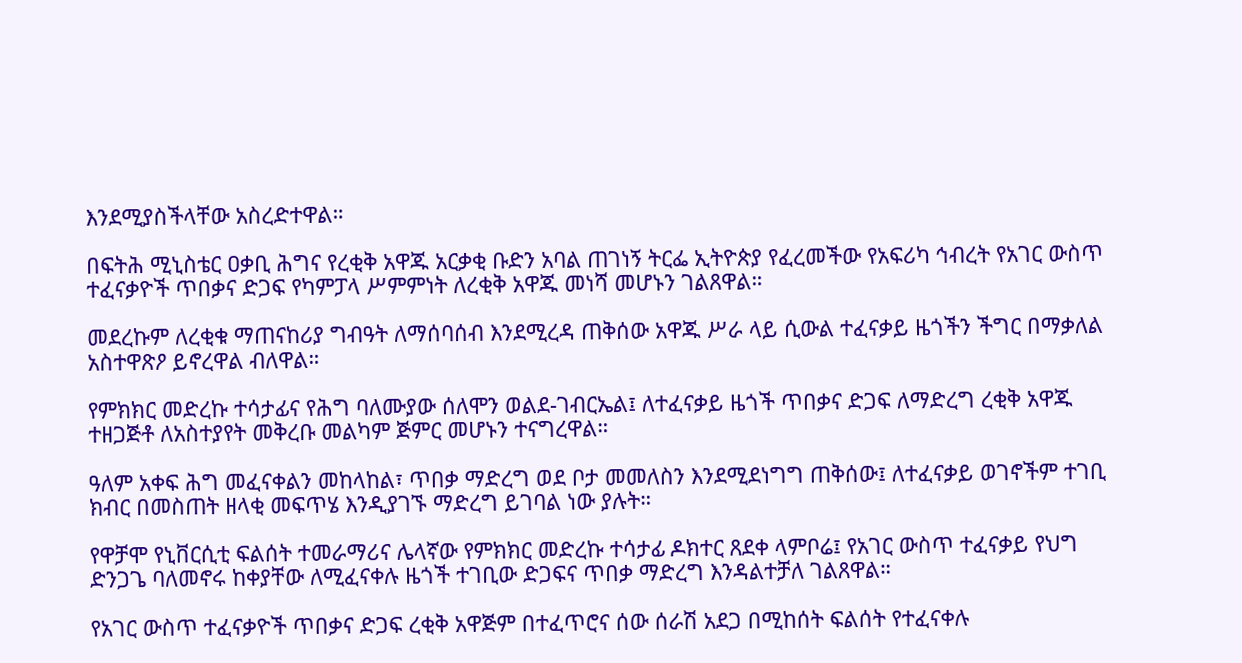እንደሚያስችላቸው አስረድተዋል።

በፍትሕ ሚኒስቴር ዐቃቢ ሕግና የረቂቅ አዋጁ አርቃቂ ቡድን አባል ጠገነኝ ትርፌ ኢትዮጵያ የፈረመችው የአፍሪካ ኅብረት የአገር ውስጥ ተፈናቃዮች ጥበቃና ድጋፍ የካምፓላ ሥምምነት ለረቂቅ አዋጁ መነሻ መሆኑን ገልጸዋል።

መደረኩም ለረቂቁ ማጠናከሪያ ግብዓት ለማሰባሰብ እንደሚረዳ ጠቅሰው አዋጁ ሥራ ላይ ሲውል ተፈናቃይ ዜጎችን ችግር በማቃለል አስተዋጽዖ ይኖረዋል ብለዋል።

የምክክር መድረኩ ተሳታፊና የሕግ ባለሙያው ሰለሞን ወልደ-ገብርኤል፤ ለተፈናቃይ ዜጎች ጥበቃና ድጋፍ ለማድረግ ረቂቅ አዋጁ ተዘጋጅቶ ለአስተያየት መቅረቡ መልካም ጅምር መሆኑን ተናግረዋል።

ዓለም አቀፍ ሕግ መፈናቀልን መከላከል፣ ጥበቃ ማድረግ ወደ ቦታ መመለስን እንደሚደነግግ ጠቅሰው፤ ለተፈናቃይ ወገኖችም ተገቢ ክብር በመስጠት ዘላቂ መፍጥሄ እንዲያገኙ ማድረግ ይገባል ነው ያሉት።

የዋቻሞ የኒቨርሲቲ ፍልሰት ተመራማሪና ሌላኛው የምክክር መድረኩ ተሳታፊ ዶክተር ጸደቀ ላምቦሬ፤ የአገር ውስጥ ተፈናቃይ የህግ ድንጋጌ ባለመኖሩ ከቀያቸው ለሚፈናቀሉ ዜጎች ተገቢው ድጋፍና ጥበቃ ማድረግ እንዳልተቻለ ገልጸዋል።

የአገር ውስጥ ተፈናቃዮች ጥበቃና ድጋፍ ረቂቅ አዋጅም በተፈጥሮና ሰው ሰራሽ አደጋ በሚከሰት ፍልሰት የተፈናቀሉ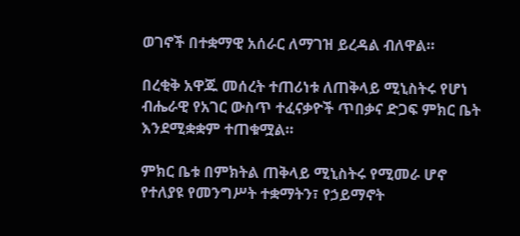ወገኖች በተቋማዊ አሰራር ለማገዝ ይረዳል ብለዋል።

በረቂቅ አዋጁ መሰረት ተጠሪነቱ ለጠቅላይ ሚኒስትሩ የሆነ ብሔራዊ የአገር ውስጥ ተፈናቃዮች ጥበቃና ድጋፍ ምክር ቤት እንደሚቋቋም ተጠቁሟል።

ምክር ቤቱ በምክትል ጠቅላይ ሚኒስትሩ የሚመራ ሆኖ የተለያዩ የመንግሥት ተቋማትን፣ የኃይማኖት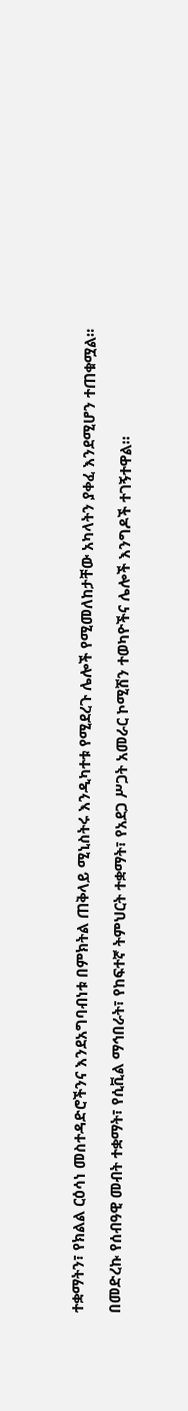ተቋማትን፣ የክልል ርዕሳነ መስተዳድሮችንና እንደአግባብነቱ በምክትል ጠቅላይ ሚኒስትሩ እንዲካተቱ የሚደረጉ ሌሎች የሚመለከታቸው አካላትን ያቀፈ እንደሚሆን ተጠቁሟል።

በመድረኩ የሰብዓዊ መብት ተቋማት፣ የሲቪል ማኅበራት፣ የከፍተኛ ትምህርት ተቋማት፣ የአደጋ ሥጋት አመራር ኮሚሽን ተወካዮችና ሌሎች እንግዶች ተገኝተዋል።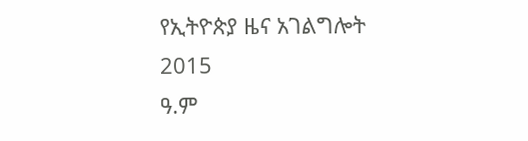የኢትዮጵያ ዜና አገልግሎት
2015
ዓ.ም